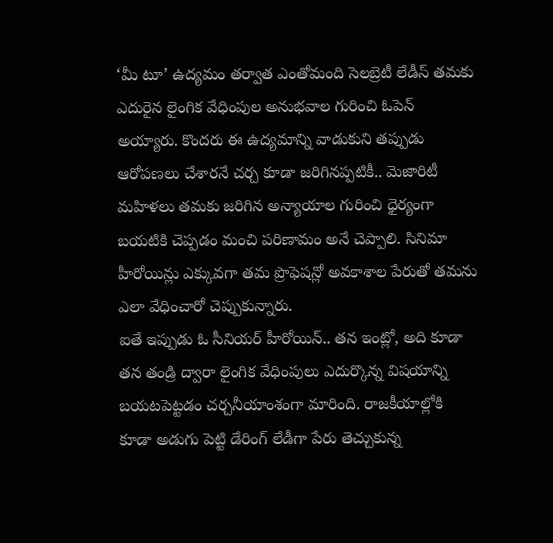‘మీ టూ’ ఉద్యమం తర్వాత ఎంతోమంది సెలబ్రెటీ లేడీస్ తమకు ఎదురైన లైంగిక వేధింపుల అనుభవాల గురించి ఓపెన్ అయ్యారు. కొందరు ఈ ఉద్యమాన్ని వాడుకుని తప్పుడు ఆరోపణలు చేశారనే చర్చ కూడా జరిగినప్పటికీ.. మెజారిటీ మహిళలు తమకు జరిగిన అన్యాయాల గురించి ధైర్యంగా బయటికి చెప్పడం మంచి పరిణామం అనే చెప్పాలి. సినిమా హీరోయిన్లు ఎక్కువగా తమ ప్రొఫెషన్లో అవకాశాల పేరుతో తమను ఎలా వేధించారో చెప్పుకున్నారు.
ఐతే ఇప్పుడు ఓ సీనియర్ హీరోయిన్.. తన ఇంట్లో, అది కూడా తన తండ్రి ద్వారా లైంగిక వేధింపులు ఎదుర్కొన్న విషయాన్ని బయటపెట్టడం చర్చనీయాంశంగా మారింది. రాజకీయాల్లోకి కూడా అడుగు పెట్టి డేరింగ్ లేడీగా పేరు తెచ్చుకున్న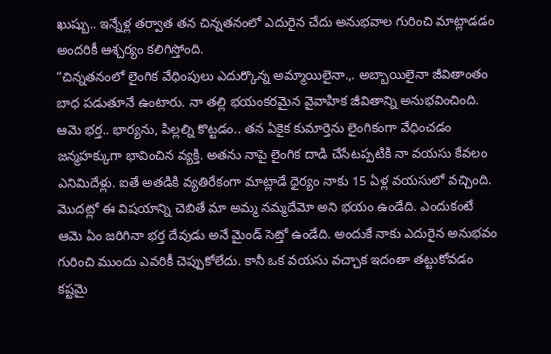ఖుష్బు.. ఇన్నేళ్ల తర్వాత తన చిన్నతనంలో ఎదురైన చేదు అనుభవాల గురించి మాట్లాడడం అందరికీ ఆశ్చర్యం కలిగిస్తోంది.
“చిన్నతనంలో లైంగిక వేధింపులు ఎదుర్కొన్న అమ్మాయిలైనా.,. అబ్బాయిలైనా జీవితాంతం బాధ పడుతూనే ఉంటారు. నా తల్లి భయంకరమైన వైవాహిక జీవితాన్ని అనుభవించింది. ఆమె భర్త.. భార్యను, పిల్లల్ని కొట్టడం.. తన ఏకైక కుమార్తెను లైంగికంగా వేధించడం జన్మహక్కుగా భావించిన వ్యక్తి. అతను నాపై లైంగిక దాడి చేసేటప్పటికి నా వయసు కేవలం ఎనిమిదేళ్లు. ఐతే అతడికి వ్యతిరేకంగా మాట్లాడే ధైర్యం నాకు 15 ఏళ్ల వయసులో వచ్చింది. మొదట్లో ఈ విషయాన్ని చెబితే మా అమ్మ నమ్మదేమో అని భయం ఉండేది. ఎందుకంటే ఆమె ఏం జరిగినా భర్త దేవుడు అనే మైండ్ సెట్తో ఉండేది. అందుకే నాకు ఎదురైన అనుభవం గురించి ముందు ఎవరికీ చెప్పుకోలేదు. కానీ ఒక వయసు వచ్చాక ఇదంతా తట్టుకోవడం కష్టమై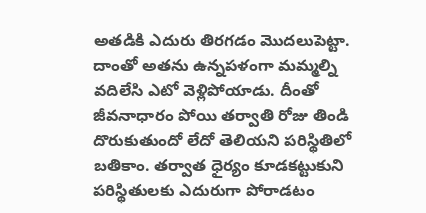అతడికి ఎదురు తిరగడం మొదలుపెట్టా. దాంతో అతను ఉన్నపళంగా మమ్మల్ని వదిలేసి ఎటో వెళ్లిపోయాడు. దీంతో జీవనాధారం పోయి తర్వాతి రోజు తిండి దొరుకుతుందో లేదో తెలియని పరిస్థితిలో బతికాం. తర్వాత ధైర్యం కూడకట్టుకుని పరిస్థితులకు ఎదురుగా పోరాడటం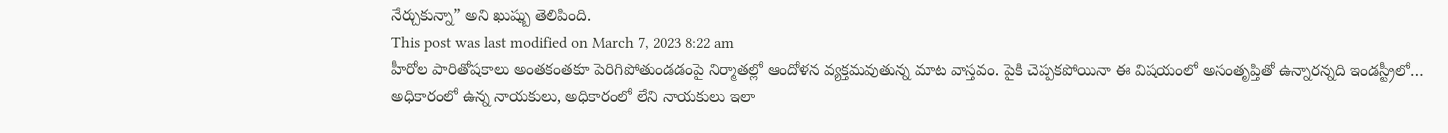నేర్చుకున్నా” అని ఖుష్బు తెలిపింది.
This post was last modified on March 7, 2023 8:22 am
హీరోల పారితోషకాలు అంతకంతకూ పెరిగిపోతుండడంపై నిర్మాతల్లో ఆందోళన వ్యక్తమవుతున్న మాట వాస్తవం. పైకి చెప్పకపోయినా ఈ విషయంలో అసంతృప్తితో ఉన్నారన్నది ఇండస్ట్రీలో…
అధికారంలో ఉన్న నాయకులు, అధికారంలో లేని నాయకులు ఇలా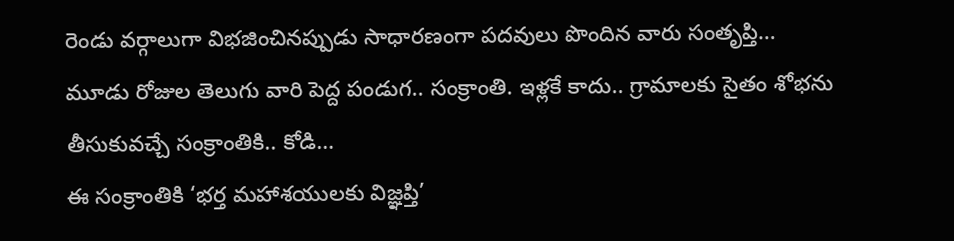రెండు వర్గాలుగా విభజించినప్పుడు సాధారణంగా పదవులు పొందిన వారు సంతృప్తి…
మూడు రోజుల తెలుగు వారి పెద్ద పండుగ.. సంక్రాంతి. ఇళ్లకే కాదు.. గ్రామాలకు సైతం శోభను తీసుకువచ్చే సంక్రాంతికి.. కోడి…
ఈ సంక్రాంతికి ‘భర్త మహాశయులకు విజ్ఞప్తి’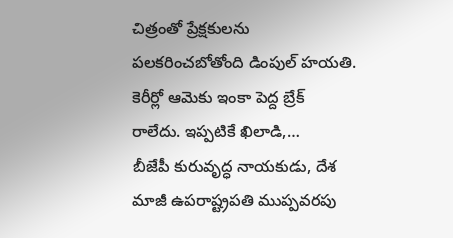చిత్రంతో ప్రేక్షకులను పలకరించబోతోంది డింపుల్ హయతి. కెరీర్లో ఆమెకు ఇంకా పెద్ద బ్రేక్ రాలేదు. ఇప్పటికే ఖిలాడి,…
బీజేపీ కురువృద్ధ నాయకుడు, దేశ మాజీ ఉపరాష్ట్రపతి ముప్పవరపు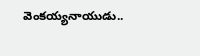వెంకయ్యనాయుడు..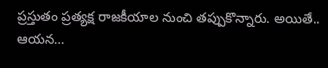ప్రస్తుతం ప్రత్యక్ష రాజకీయాల నుంచి తప్పుకొన్నారు. అయితే.. ఆయన…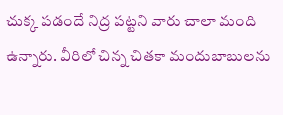చుక్క పడందే నిద్ర పట్టని వారు చాలా మంది ఉన్నారు. వీరిలో చిన్న చితకా మందుబాబులను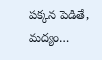పక్కన పెడితే, మద్యం…